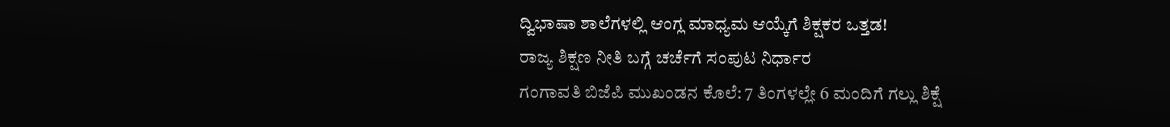ದ್ವಿಭಾಷಾ ಶಾಲೆಗಳಲ್ಲಿ ಆಂಗ್ಲ ಮಾಧ್ಯಮ ಆಯ್ಕೆಗೆ ಶಿಕ್ಷಕರ ಒತ್ತಡ!
ರಾಜ್ಯ ಶಿಕ್ಷಣ ನೀತಿ ಬಗ್ಗೆ ಚರ್ಚೆಗೆ ಸಂಪುಟ ನಿರ್ಧಾರ
ಗಂಗಾವತಿ ಬಿಜೆಪಿ ಮುಖಂಡನ ಕೊಲೆ: 7 ತಿಂಗಳಲ್ಲೇ 6 ಮಂದಿಗೆ ಗಲ್ಲು ಶಿಕ್ಷೆ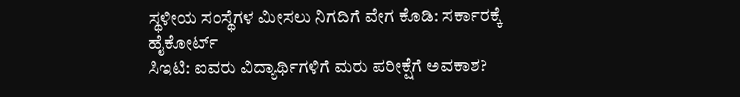ಸ್ಥಳೀಯ ಸಂಸ್ಥೆಗಳ ಮೀಸಲು ನಿಗದಿಗೆ ವೇಗ ಕೊಡಿ: ಸರ್ಕಾರಕ್ಕೆ ಹೈಕೋರ್ಟ್
ಸಿಇಟಿ: ಐವರು ವಿದ್ಯಾರ್ಥಿಗಳಿಗೆ ಮರು ಪರೀಕ್ಷೆಗೆ ಅವಕಾಶ?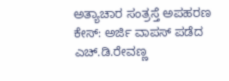ಅತ್ಯಾಚಾರ ಸಂತ್ರಸ್ತೆ ಅಪಹರಣ ಕೇಸ್: ಅರ್ಜಿ ವಾಪಸ್ ಪಡೆದ ಎಚ್.ಡಿ.ರೇವಣ್ಣ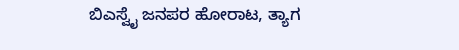ಬಿಎಸ್ವೈ ಜನಪರ ಹೋರಾಟ, ತ್ಯಾಗ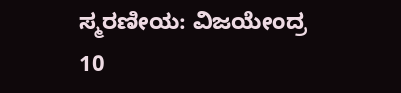ಸ್ಮರಣೀಯ: ವಿಜಯೇಂದ್ರ
10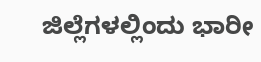ಜಿಲ್ಲೆಗಳಲ್ಲಿಂದು ಭಾರೀ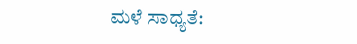ಮಳೆ ಸಾಧ್ಯತೆ: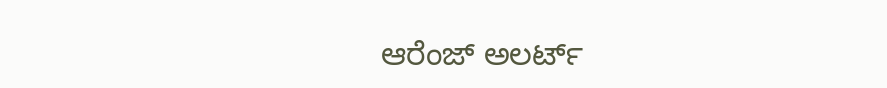ಆರೆಂಜ್ ಅಲರ್ಟ್